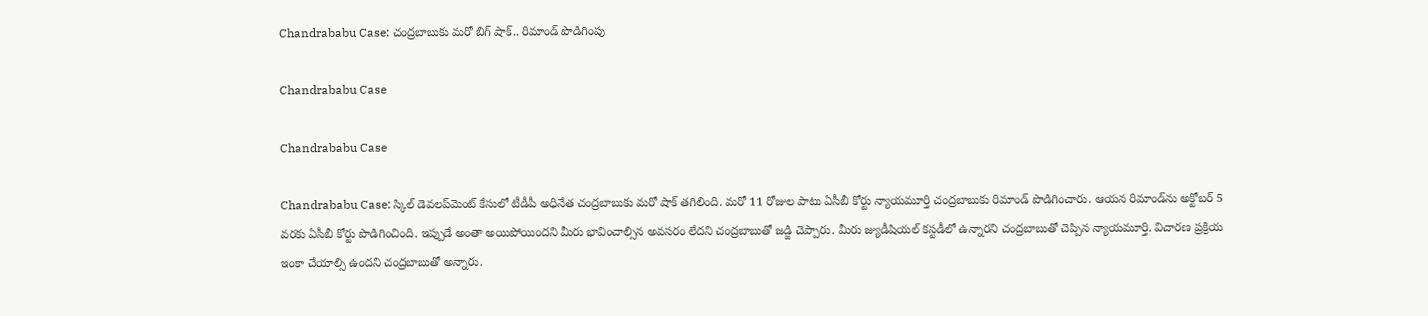Chandrababu Case: చంద్రబాబుకు మరో బిగ్‌ షాక్‌.. రిమాండ్ పొడిగింపు

Chandrababu Case

Chandrababu Case

Chandrababu Case: స్కిల్ డెవలప్‌మెంట్‌ కేసులో టీడీపీ అధినేత చంద్రబాబుకు మరో షాక్‌ తగిలింది. మరో 11 రోజుల పాటు ఏసీబీ కోర్టు న్యాయమూర్తి చంద్రబాబుకు రిమాండ్‌ పొడిగించారు. ఆయన రిమాండ్‌ను అక్టోబర్‌ 5 వరకు ఏసీబీ కోర్టు పొడిగించింది. ఇప్పుడే అంతా అయిపోయిందని మీరు భావించాల్సిన అవసరం లేదని చంద్రబాబుతో జడ్జి చెప్పారు. మీరు జ్యుడీషియల్‌ కస్టడీలో ఉన్నారని చంద్రబాబుతో చెప్పిన న్యాయమూర్తి. విచారణ ప్రక్రియ ఇంకా చేయాల్సి ఉందని చంద్రబాబుతో అన్నారు.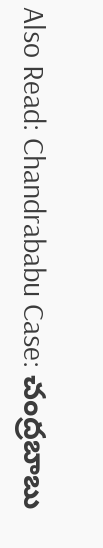Also Read: Chandrababu Case: చంద్రబాబు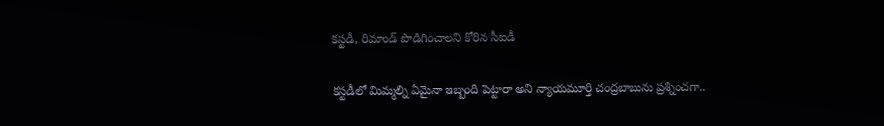కస్టడీ, రిమాండ్‌ పొడిగించాలని కోరిన సీఐడీ

కస్టడీలో మిమ్మల్ని ఏమైనా ఇబ్బంది పెట్టారా అని న్యాయమూర్తి చంద్రబాబును ప్రశ్నించగా..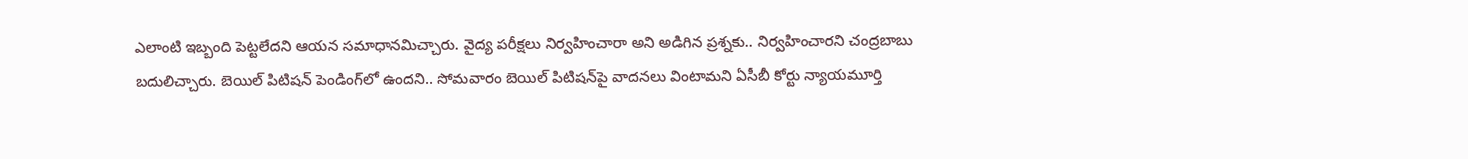ఎలాంటి ఇబ్బంది పెట్టలేదని ఆయన సమాధానమిచ్చారు. వైద్య పరీక్షలు నిర్వహించారా అని అడిగిన ప్రశ్నకు.. నిర్వహించారని చంద్రబాబు బదులిచ్చారు. బెయిల్‌ పిటిషన్‌ పెండింగ్‌లో ఉందని.. సోమవారం బెయిల్‌ పిటిషన్‌పై వాదనలు వింటామని ఏసీబీ కోర్టు న్యాయమూర్తి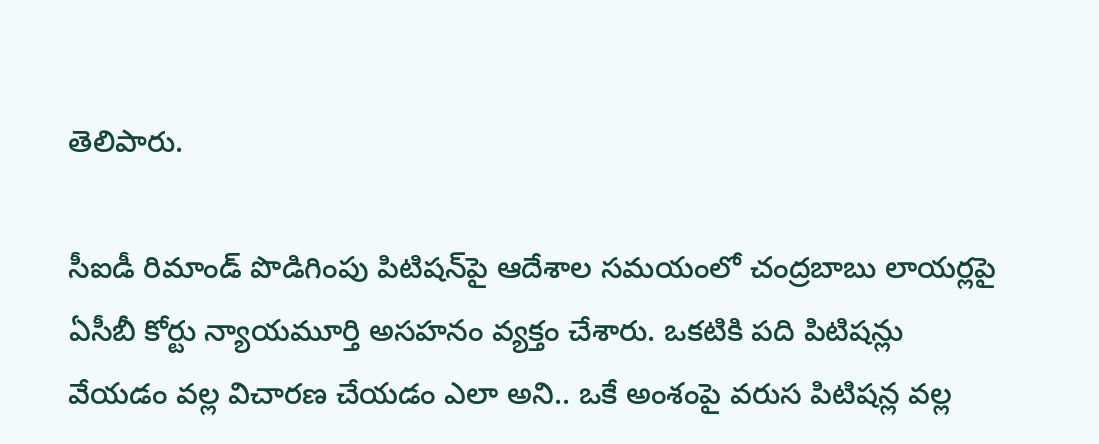తెలిపారు.

సీఐడీ రిమాండ్‌ పొడిగింపు పిటిషన్‌పై ఆదేశాల సమయంలో చంద్రబాబు లాయర్లపై ఏసీబీ కోర్టు న్యాయమూర్తి అసహనం వ్యక్తం చేశారు. ఒకటికి పది పిటిషన్లు వేయడం వల్ల విచారణ చేయడం ఎలా అని.. ఒకే అంశంపై వరుస పిటిషన్ల వల్ల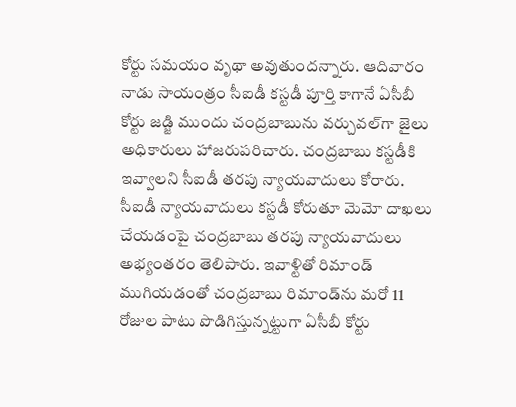కోర్టు సమయం వృథా అవుతుందన్నారు. ఆదివారం నాడు సాయంత్రం సీఐడీ కస్టడీ పూర్తి కాగానే ఏసీబీ కోర్టు జడ్జి ముందు చంద్రబాబును వర్చువల్‌గా జైలు అధికారులు హాజరుపరిచారు. చంద్రబాబు కస్టడీకి ఇవ్వాలని సీఐడీ తరపు న్యాయవాదులు కోరారు. సీఐడీ న్యాయవాదులు కస్టడీ కోరుతూ మెమో దాఖలు చేయడంపై చంద్రబాబు తరపు న్యాయవాదులు అభ్యంతరం తెలిపారు. ఇవాళ్టితో రిమాండ్ ముగియడంతో చంద్రబాబు రిమాండ్‌ను మరో 11 రోజుల పాటు పొడిగిస్తున్నట్టుగా ఏసీబీ కోర్టు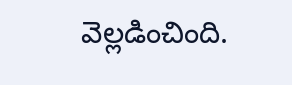వెల్లడించింది.